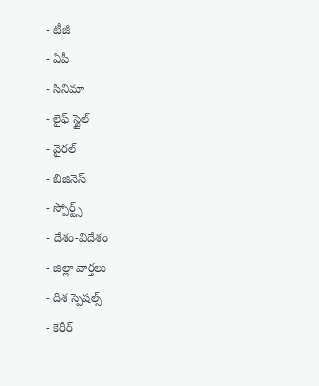- టీజీ
- ఏపీ
- సినిమా
- లైఫ్ స్టైల్
- వైరల్
- బిజినెస్
- స్పోర్ట్స్
- దేశం-విదేశం
- జిల్లా వార్తలు
- దిశ స్పెషల్స్
- కెరీర్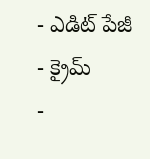- ఎడిట్ పేజీ
- క్రైమ్
-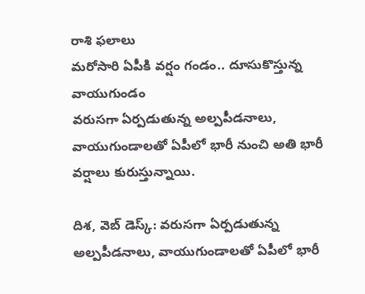రాశి ఫలాలు
మరోసారి ఏపీకి వర్షం గండం.. దూసుకొస్తున్న వాయుగుండం
వరుసగా ఏర్పడుతున్న అల్పపీడనాలు, వాయుగుండాలతో ఏపీలో భారీ నుంచి అతి భారీ వర్షాలు కురుస్తున్నాయి.

దిశ, వెబ్ డెస్క్: వరుసగా ఏర్పడుతున్న అల్పపీడనాలు, వాయుగుండాలతో ఏపీలో భారీ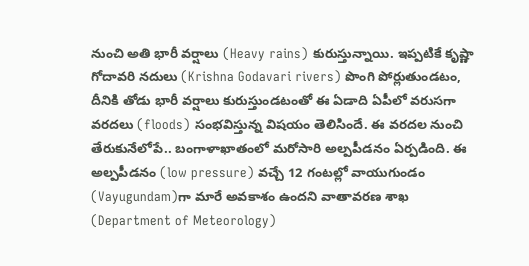నుంచి అతి భారీ వర్షాలు (Heavy rains) కురుస్తున్నాయి. ఇప్పటికే కృష్ణా గోదావరి నదులు (Krishna Godavari rivers) పొంగి పోర్లుతుండటం, దీనికి తోడు భారీ వర్షాలు కురుస్తుండటంతో ఈ ఏడాది ఏపీలో వరుసగా వరదలు (floods) సంభవిస్తున్న విషయం తెలిసిందే. ఈ వరదల నుంచి తేరుకునేలోపే.. బంగాళాఖాతంలో మరోసారి అల్పపీడనం ఏర్పడింది. ఈ అల్పపీడనం (low pressure) వచ్చే 12 గంటల్లో వాయుగుండం (Vayugundam)గా మారే అవకాశం ఉందని వాతావరణ శాఖ (Department of Meteorology)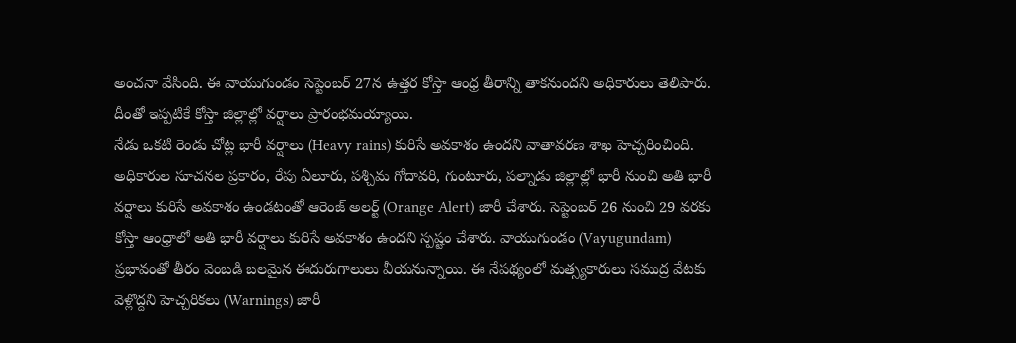అంచనా వేసింది. ఈ వాయుగుండం సెప్టెంబర్ 27న ఉత్తర కోస్తా ఆంధ్ర తీరాన్ని తాకనుందని అధికారులు తెలిపారు. దీంతో ఇప్పటికే కోస్తా జిల్లాల్లో వర్షాలు ప్రారంభమయ్యాయి.
నేడు ఒకటి రెండు చోట్ల భారీ వర్షాలు (Heavy rains) కురిసే అవకాశం ఉందని వాతావరణ శాఖ హెచ్చరించింది. అధికారుల సూచనల ప్రకారం, రేపు ఏలూరు, పశ్చిమ గోదావరి, గుంటూరు, పల్నాడు జిల్లాల్లో భారీ నుంచి అతి భారీ వర్షాలు కురిసే అవకాశం ఉండటంతో ఆరెంజ్ అలర్ట్ (Orange Alert) జారీ చేశారు. సెప్టెంబర్ 26 నుంచి 29 వరకు కోస్తా ఆంధ్రాలో అతి భారీ వర్షాలు కురిసే అవకాశం ఉందని స్పష్టం చేశారు. వాయుగుండం (Vayugundam) ప్రభావంతో తీరం వెంబడి బలమైన ఈదురుగాలులు వీయనున్నాయి. ఈ నేపథ్యంలో మత్స్యకారులు సముద్ర వేటకు వెళ్లొద్దని హెచ్చరికలు (Warnings) జారీ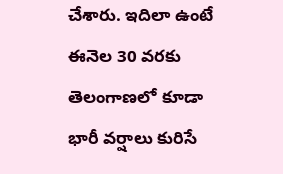చేశారు. ఇదిలా ఉంటే ఈనెల 30 వరకు తెలంగాణలో కూడా భారీ వర్షాలు కురిసే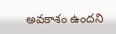అవకాశం ఉందని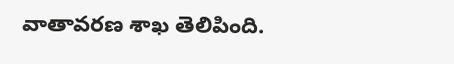వాతావరణ శాఖ తెలిపింది.